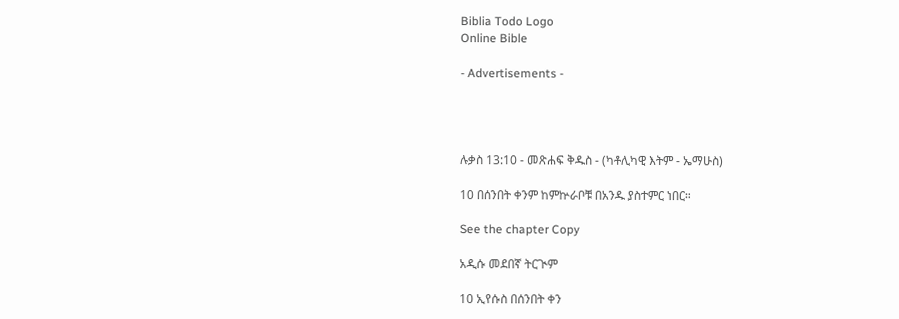Biblia Todo Logo
Online Bible

- Advertisements -




ሉቃስ 13:10 - መጽሐፍ ቅዱስ - (ካቶሊካዊ እትም - ኤማሁስ)

10 በሰንበት ቀንም ከምኵራቦቹ በአንዱ ያስተምር ነበር።

See the chapter Copy

አዲሱ መደበኛ ትርጒም

10 ኢየሱስ በሰንበት ቀን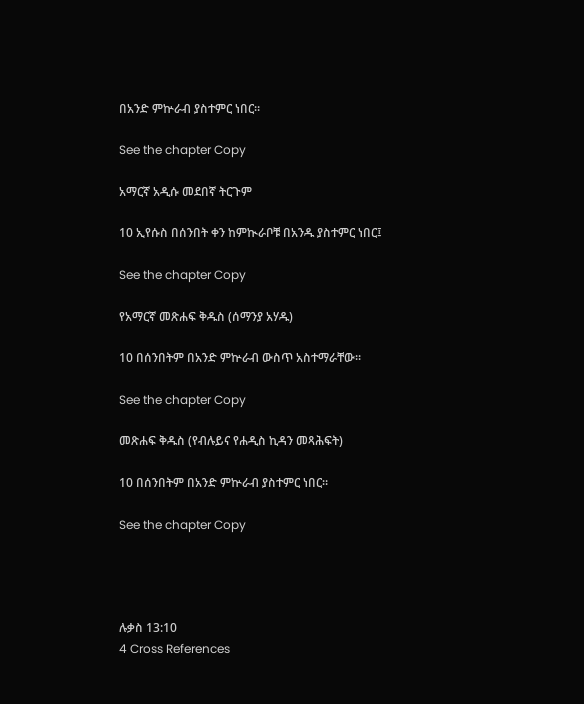በአንድ ምኵራብ ያስተምር ነበር።

See the chapter Copy

አማርኛ አዲሱ መደበኛ ትርጉም

10 ኢየሱስ በሰንበት ቀን ከምኲራቦቹ በአንዱ ያስተምር ነበር፤

See the chapter Copy

የአማርኛ መጽሐፍ ቅዱስ (ሰማንያ አሃዱ)

10 በሰንበትም በአንድ ምኵራብ ውስጥ አስተማራቸው።

See the chapter Copy

መጽሐፍ ቅዱስ (የብሉይና የሐዲስ ኪዳን መጻሕፍት)

10 በሰንበትም በአንድ ምኵራብ ያስተምር ነበር።

See the chapter Copy




ሉቃስ 13:10
4 Cross References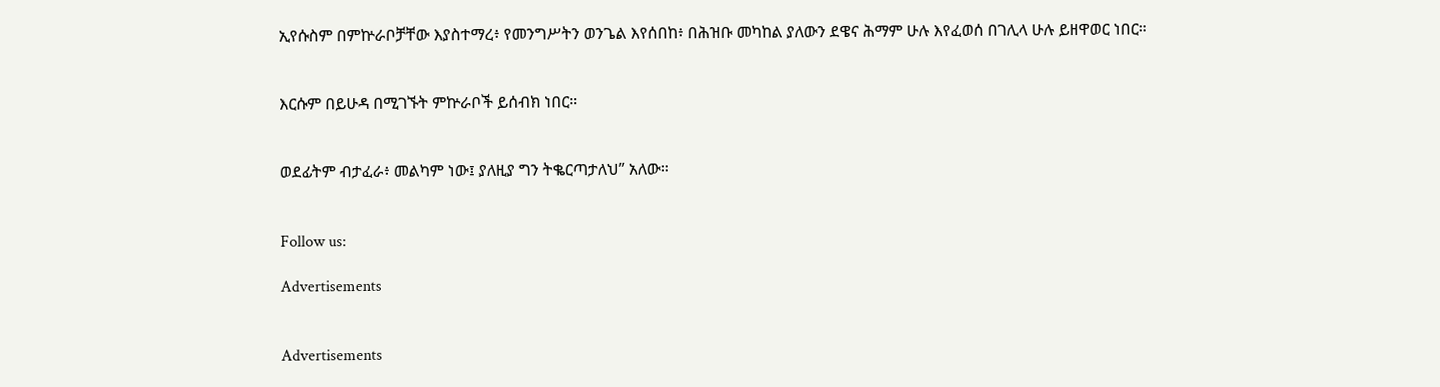ኢየሱስም በምኵራቦቻቸው እያስተማረ፥ የመንግሥትን ወንጌል እየሰበከ፥ በሕዝቡ መካከል ያለውን ደዌና ሕማም ሁሉ እየፈወሰ በገሊላ ሁሉ ይዘዋወር ነበር።


እርሱም በይሁዳ በሚገኙት ምኵራቦች ይሰብክ ነበር።


ወደፊትም ብታፈራ፥ መልካም ነው፤ ያለዚያ ግን ትቈርጣታለህ” አለው።


Follow us:

Advertisements


Advertisements